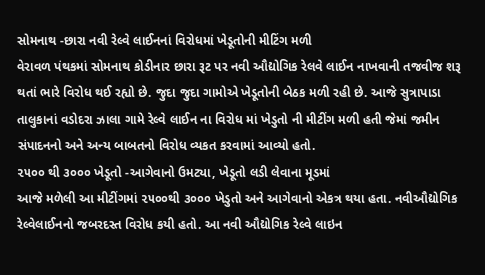સોમનાથ -છારા નવી રેલ્વે લાઈનનાં વિરોધમાં ખેડૂતોની મીટિંગ મળી
વેરાવળ પંથકમાં સોમનાથ કોડીનાર છારા રૂટ પર નવી ઔદ્યોગિક રેલવે લાઈન નાખવાની તજવીજ શરૂ થતાં ભારે વિરોધ થઈ રહ્યો છે. જુદા જુદા ગામોએ ખેડૂતોની બેઠક મળી રહી છે. આજે સુત્રાપાડા તાલુકાનાં વડોદરા ઝાલા ગામે રેલ્વે લાઈન ના વિરોધ માં ખેડુતો ની મીટીંગ મળી હતી જેમાં જમીન સંપાદનનો અને અન્ય બાબતનો વિરોધ વ્યકત કરવામાં આવ્યો હતો.
૨૫૦૦ થી ૩૦૦૦ ખેડૂતો -આગેવાનો ઉમટ્યા, ખેડૂતો લડી લેવાના મૂડમાં
આજે મળેલી આ મીટીંગમાં ૨૫૦૦થી ૩૦૦૦ ખેડુતો અને આગેવાનો એકત્ર થયા હતા. નવીઔદ્યોગિક રેલ્વેલાઈનનો જબરદસ્ત વિરોધ કયી હતો. આ નવી ઔદ્યોગિક રેલ્વે લાઇન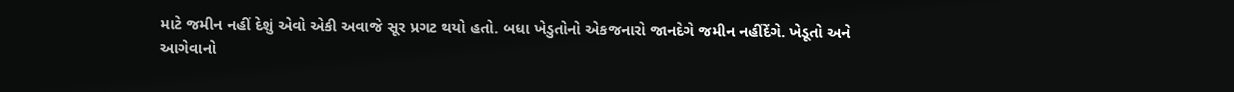માટે જમીન નહીં દેશું એવો એકી અવાજે સૂર પ્રગટ થયો હતો. બધા ખેડુતોનો એકજનારો જાનદેગે જમીન નહીંદેંગે. ખેડૂતો અને આગેવાનો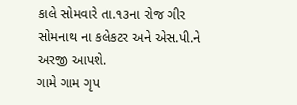કાલે સોમવારે તા.૧૩ના રોજ ગીર સોમનાથ ના કલેકટર અને એસ.પી.ને અરજી આપશે.
ગામે ગામ ગૃપ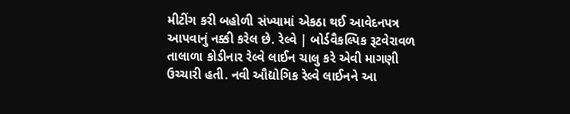મીટીંગ કરી બહોળી સંખ્યામાં એકઠા થઈ આવેદનપત્ર આપવાનું નક્કી કરેલ છે. રેલ્વે | બોર્ડવૈકલ્પિક રૂટવેરાવળ તાલાળા કોડીનાર રેલ્વે લાઈન ચાલુ કરે એવી માગણી ઉચ્ચારી હતી. નવી ઔદ્યોગિક રેલ્વે લાઈનને આ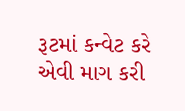રૂટમાં કન્વેટ કરે એવી માગ કરી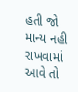હતી જો માન્ય નહી રાખવામાં આવે તો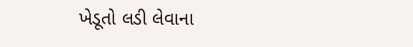ખેડૂતો લડી લેવાના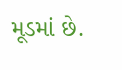મૂડમાં છે.